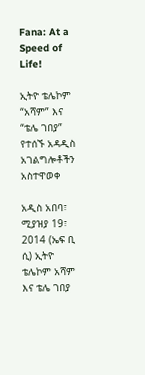Fana: At a Speed of Life!

ኢትዮ ቴሌኮም “አሻም” እና “ቴሌ ገበያ” የተሰኙ አዳዲስ አገልግሎቶችን አስተዋወቀ

አዲስ አበባ፣ ሚያዝያ 19፣ 2014 (ኤፍ ቢ ሲ) ኢትዮ ቴሌኮም አሻም እና ቴሌ ገበያ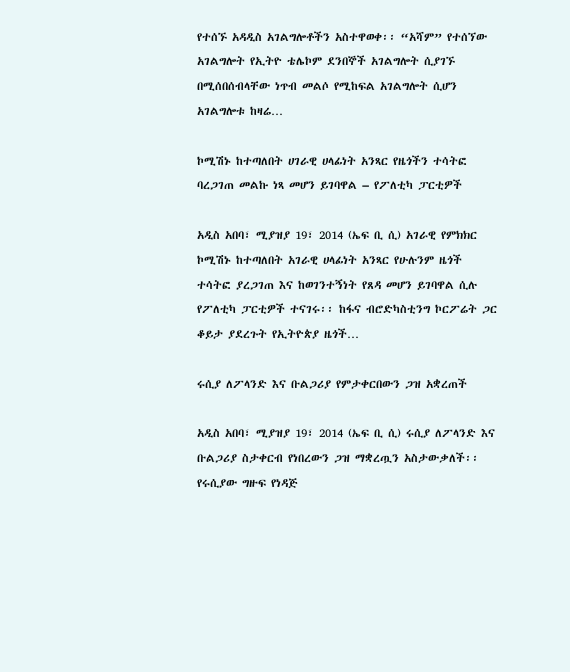የተሰኙ አዳዲስ አገልግሎቶችን አስተዋወቀ፡፡ “አሻም” የተሰኘው አገልግሎት የኢትዮ ቴሌኮም ደንበኞች አገልግሎት ሲያገኙ በሚሰበሰብላቸው ነጥብ መልሶ የሚከፍል አገልግሎት ሲሆን አገልግሎቱ ከዛሬ…

ኮሚሽኑ ከተጣለበት ሀገራዊ ሀላፊነት አንጻር የዜጎችን ተሳትፎ ባረጋገጠ መልኩ ነጻ መሆን ይገባዋል – የፖለቲካ ፓርቲዎች

አዲስ አበባ፣ ሚያዝያ 19፣ 2014 (ኤፍ ቢ ሲ) አገራዊ የምክክር ኮሚሽኑ ከተጣለበት አገራዊ ሀላፊነት አንጻር የሁሉንም ዜጎች ተሳትፎ ያረጋገጠ እና ከወገንተኝነት የጸዳ መሆን ይገባዋል ሲሉ የፖለቲካ ፓርቲዎች ተናገሩ፡፡ ከፋና ብሮድካስቲንግ ኮርፖሬት ጋር ቆይታ ያደረጉት የኢትዮጵያ ዜጎች…

ሩሲያ ለፖላንድ እና ቡልጋሪያ የምታቀርበውን ጋዝ አቋረጠች

አዲስ አበባ፣ ሚያዝያ 19፣ 2014 (ኤፍ ቢ ሲ) ሩሲያ ለፖላንድ እና ቡልጋሪያ ስታቀርብ የነበረውን ጋዝ ማቋረጧን አስታውቃለች፡፡   የሩሲያው ግዙፍ የነዳጅ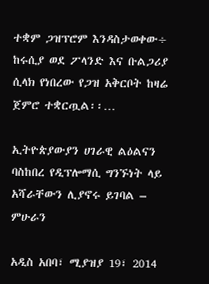ተቋም ጋዝፕሮም እንዳስታወቀው÷ ከሩሲያ ወደ ፖላንድ እና ቡልጋሪያ ሲላክ የነበረው የጋዝ አቅርቦት ከዛሬ ጀምሮ ተቋርጧል፡፡…

ኢትዮጵያውያን ሀገራዊ ልዕልናን ባስከበረ የዲፕሎማሲ ግንኙነት ላይ አሻራቸውን ሊያኖሩ ይገባል – ምሁራን

አዲስ አበባ፣ ሚያዝያ 19፣ 2014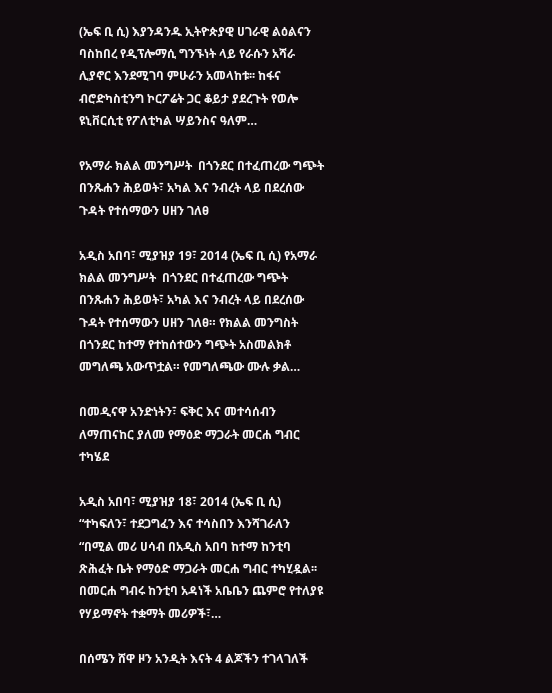(ኤፍ ቢ ሲ) እያንዳንዱ ኢትዮጵያዊ ሀገራዊ ልዕልናን ባስከበረ የዲፕሎማሲ ግንኙነት ላይ የራሱን አሻራ ሊያኖር እንደሚገባ ምሁራን አመላከቱ፡፡ ከፋና ብሮድካስቲንግ ኮርፖሬት ጋር ቆይታ ያደረጉት የወሎ ዩኒቨርሲቲ የፖለቲካል ሣይንስና ዓለም…

የአማራ ክልል መንግሥት  በጎንደር በተፈጠረው ግጭት በንጹሐን ሕይወት፣ አካል እና ንብረት ላይ በደረሰው ጉዳት የተሰማውን ሀዘን ገለፀ

አዲስ አበባ፣ ሚያዝያ 19፣ 2014 (ኤፍ ቢ ሲ) የአማራ ክልል መንግሥት  በጎንደር በተፈጠረው ግጭት በንጹሐን ሕይወት፣ አካል እና ንብረት ላይ በደረሰው ጉዳት የተሰማውን ሀዘን ገለፀ። የክልል መንግስት በጎንደር ከተማ የተከሰተውን ግጭት አስመልክቶ መግለጫ አውጥቷል። የመግለጫው ሙሉ ቃል…

በመዲናዋ አንድነትን፣ ፍቅር እና መተሳሰብን ለማጠናከር ያለመ የማዕድ ማጋራት መርሐ ግብር ተካሄደ

አዲስ አበባ፣ ሚያዝያ 18፣ 2014 (ኤፍ ቢ ሲ) “ተካፍለን፣ ተደጋግፈን እና ተሳስበን እንሻገራለን “በሚል መሪ ሀሳብ በአዲስ አበባ ከተማ ከንቲባ ጽሕፈት ቤት የማዕድ ማጋራት መርሐ ግብር ተካሂዷል፡፡ በመርሐ ግብሩ ከንቲባ አዳነች አቤቤን ጨምሮ የተለያዩ የሃይማኖት ተቋማት መሪዎች፣…

በሰሜን ሸዋ ዞን አንዲት እናት 4 ልጆችን ተገላገለች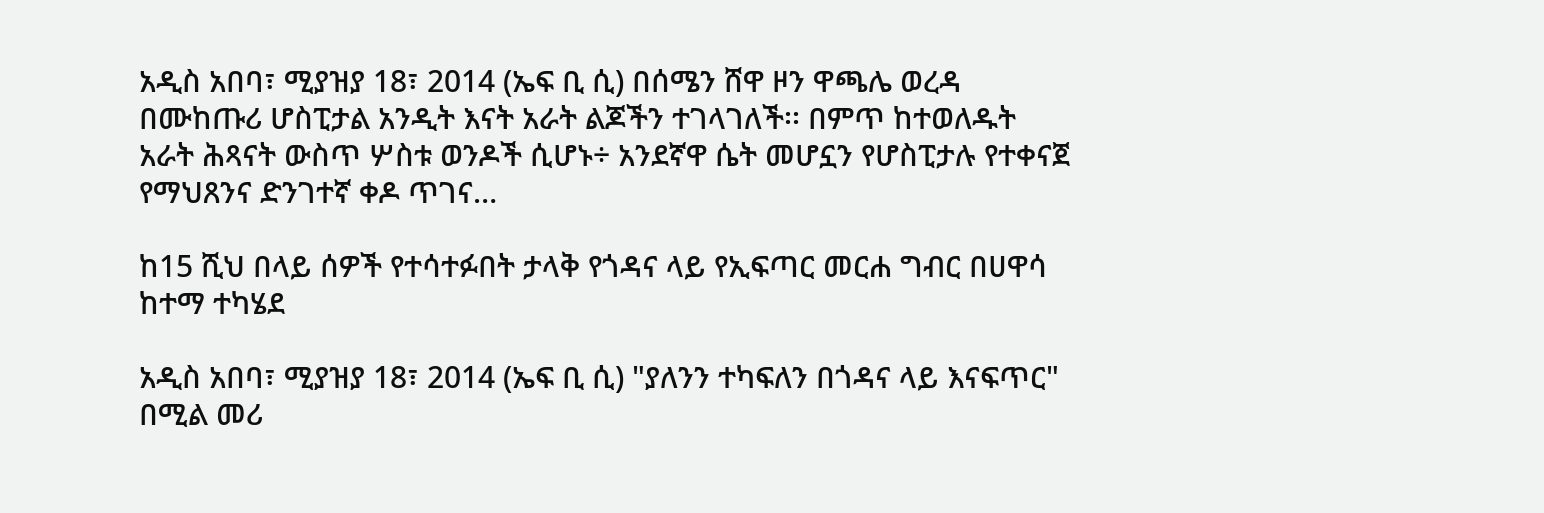አዲስ አበባ፣ ሚያዝያ 18፣ 2014 (ኤፍ ቢ ሲ) በሰሜን ሸዋ ዞን ዋጫሌ ወረዳ በሙከጡሪ ሆስፒታል አንዲት እናት አራት ልጆችን ተገላገለች፡፡ በምጥ ከተወለዱት አራት ሕጻናት ውስጥ ሦስቱ ወንዶች ሲሆኑ÷ አንደኛዋ ሴት መሆኗን የሆስፒታሉ የተቀናጀ የማህጸንና ድንገተኛ ቀዶ ጥገና…

ከ15 ሺህ በላይ ሰዎች የተሳተፉበት ታላቅ የጎዳና ላይ የኢፍጣር መርሐ ግብር በሀዋሳ ከተማ ተካሄደ

አዲስ አበባ፣ ሚያዝያ 18፣ 2014 (ኤፍ ቢ ሲ) "ያለንን ተካፍለን በጎዳና ላይ እናፍጥር" በሚል መሪ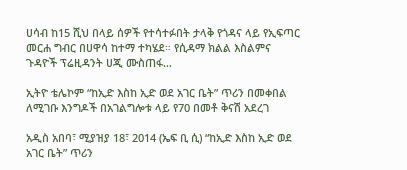ሀሳብ ከ15 ሺህ በላይ ሰዎች የተሳተፉበት ታላቅ የጎዳና ላይ የኢፍጣር መርሐ ግብር በሀዋሳ ከተማ ተካሄደ። የሲዳማ ክልል እስልምና ጉዳዮች ፕሬዚዳንት ሀጂ ሙስጠፋ…

ኢትዮ ቴሌኮም “ከኢድ እስከ ኢድ ወደ አገር ቤት” ጥሪን በመቀበል ለሚገቡ እንግዶች በአገልግሎቱ ላይ የ70 በመቶ ቅናሽ አደረገ

አዲስ አበባ፣ ሚያዝያ 18፣ 2014 (ኤፍ ቢ ሲ) “ከኢድ እስከ ኢድ ወደ አገር ቤት” ጥሪን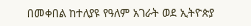በመቀበል ከተለያዩ የዓለም አገራት ወደ ኢትዮጵያ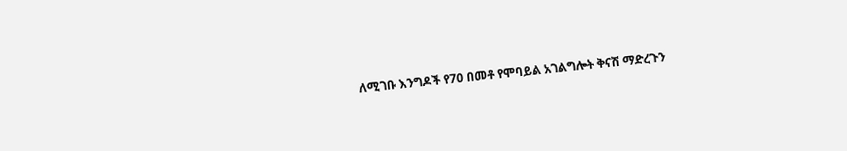ለሚገቡ እንግዶች የ70 በመቶ የሞባይል አገልግሎት ቅናሽ ማድረጉን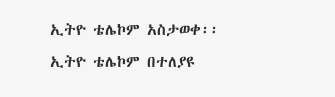ኢትዮ ቴሌኮም አስታወቀ፡፡ ኢትዮ ቴሌኮም በተለያዩ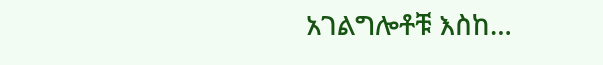አገልግሎቶቹ እስከ…